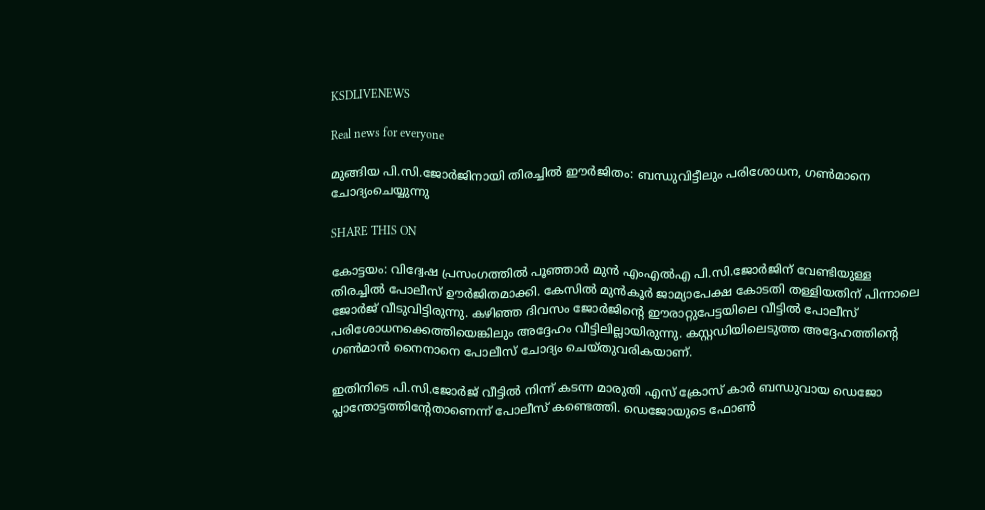KSDLIVENEWS

Real news for everyone

മുങ്ങിയ പി.സി.ജോര്‍ജിനായി തിരച്ചില്‍ ഈര്‍ജിതം: ബന്ധുവിട്ടീലും പരിശോധന, ഗണ്‍മാനെ ചോദ്യംചെയ്യുന്നു

SHARE THIS ON

കോട്ടയം: വിദ്വേഷ പ്രസംഗത്തില്‍ പൂഞ്ഞാര്‍ മുന്‍ എംഎല്‍എ പി.സി.ജോര്‍ജിന് വേണ്ടിയുള്ള തിരച്ചില്‍ പോലീസ് ഊര്‍ജിതമാക്കി. കേസില്‍ മുന്‍കൂര്‍ ജാമ്യാപേക്ഷ കോടതി തള്ളിയതിന് പിന്നാലെ ജോര്‍ജ് വീടുവിട്ടിരുന്നു. കഴിഞ്ഞ ദിവസം ജോര്‍ജിന്റെ ഈരാറ്റുപേട്ടയിലെ വീട്ടില്‍ പോലീസ് പരിശോധനക്കെത്തിയെങ്കിലും അദ്ദേഹം വീട്ടിലില്ലായിരുന്നു. കസ്റ്റഡിയിലെടുത്ത അദ്ദേഹത്തിന്റെ ഗണ്‍മാന്‍ നൈനാനെ പോലീസ് ചോദ്യം ചെയ്തുവരികയാണ്.

ഇതിനിടെ പി.സി.ജോര്‍ജ് വീട്ടില്‍ നിന്ന് കടന്ന മാരുതി എസ് ക്രോസ് കാര്‍ ബന്ധുവായ ഡെജോ പ്ലാന്തോട്ടത്തിന്റേതാണെന്ന് പോലീസ് കണ്ടെത്തി. ഡെജോയുടെ ഫോണ്‍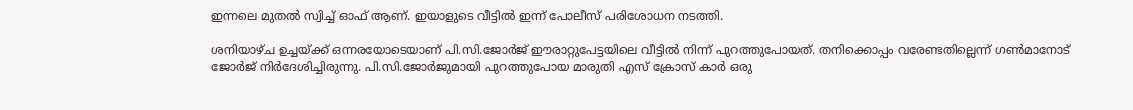ഇന്നലെ മുതല്‍ സ്വിച്ച് ഓഫ് ആണ്. ഇയാളുടെ വീട്ടില്‍ ഇന്ന് പോലീസ് പരിശോധന നടത്തി.

ശനിയാഴ്ച ഉച്ചയ്ക്ക് ഒന്നരയോടെയാണ് പി.സി.ജോര്‍ജ് ഈരാറ്റുപേട്ടയിലെ വീട്ടില്‍ നിന്ന് പുറത്തുപോയത്. തനിക്കൊപ്പം വരേണ്ടതില്ലെന്ന് ഗണ്‍മാനോട് ജോര്‍ജ് നിര്‍ദേശിച്ചിരുന്നു. പി.സി.ജോര്‍ജുമായി പുറത്തുപോയ മാരുതി എസ് ക്രോസ് കാര്‍ ഒരു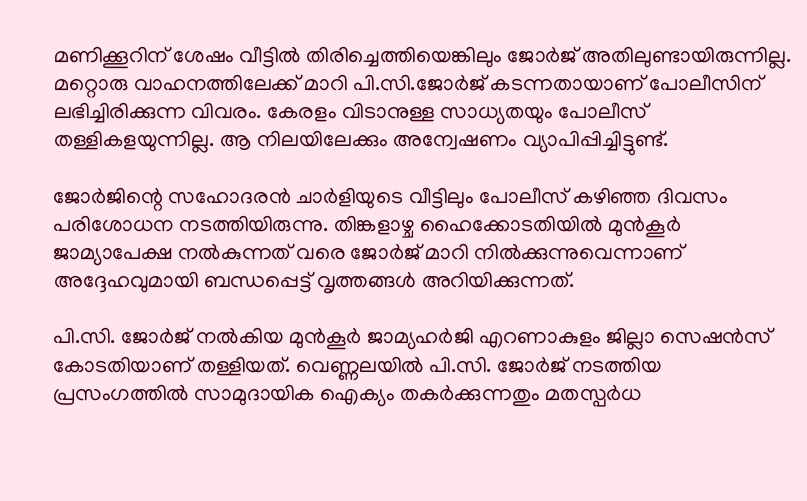മണിക്കൂറിന് ശേഷം വീട്ടില്‍ തിരിച്ചെത്തിയെങ്കിലും ജോര്‍ജ് അതിലുണ്ടായിരുന്നില്ല. മറ്റൊരു വാഹനത്തിലേക്ക് മാറി പി.സി.ജോര്‍ജ് കടന്നതായാണ് പോലീസിന് ലഭിച്ചിരിക്കുന്ന വിവരം. കേരളം വിടാനുള്ള സാധ്യതയും പോലീസ് തള്ളികളയുന്നില്ല. ആ നിലയിലേക്കും അന്വേഷണം വ്യാപിപ്പിച്ചിട്ടുണ്ട്.

ജോര്‍ജിന്റെ സഹോദരന്‍ ചാര്‍ളിയുടെ വീട്ടിലും പോലീസ് കഴിഞ്ഞ ദിവസം പരിശോധന നടത്തിയിരുന്നു. തിങ്കളാഴ്ച ഹൈക്കോടതിയില്‍ മുന്‍കൂര്‍ ജാമ്യാപേക്ഷ നല്‍കുന്നത് വരെ ജോര്‍ജ് മാറി നില്‍ക്കുന്നുവെന്നാണ് അദ്ദേഹവുമായി ബന്ധപ്പെട്ട് വൃത്തങ്ങള്‍ അറിയിക്കുന്നത്.

പി.സി. ജോര്‍ജ് നല്‍കിയ മുന്‍കൂര്‍ ജാമ്യഹര്‍ജി എറണാകുളം ജില്ലാ സെഷന്‍സ് കോടതിയാണ് തള്ളിയത്. വെണ്ണലയില്‍ പി.സി. ജോര്‍ജ് നടത്തിയ പ്രസംഗത്തില്‍ സാമുദായിക ഐക്യം തകര്‍ക്കുന്നതും മതസ്പര്‍ധ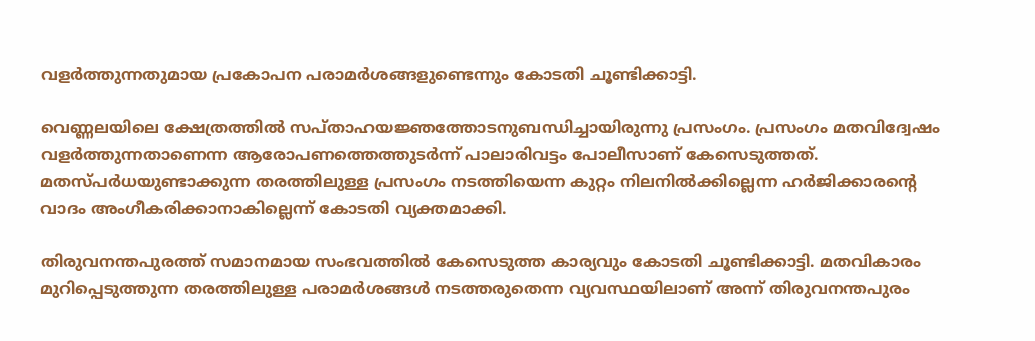വളര്‍ത്തുന്നതുമായ പ്രകോപന പരാമര്‍ശങ്ങളുണ്ടെന്നും കോടതി ചൂണ്ടിക്കാട്ടി.

വെണ്ണലയിലെ ക്ഷേത്രത്തില്‍ സപ്താഹയജ്ഞത്തോടനുബന്ധിച്ചായിരുന്നു പ്രസംഗം. പ്രസംഗം മതവിദ്വേഷം വളര്‍ത്തുന്നതാണെന്ന ആരോപണത്തെത്തുടര്‍ന്ന് പാലാരിവട്ടം പോലീസാണ് കേസെടുത്തത്. മതസ്പര്‍ധയുണ്ടാക്കുന്ന തരത്തിലുള്ള പ്രസംഗം നടത്തിയെന്ന കുറ്റം നിലനില്‍ക്കില്ലെന്ന ഹര്‍ജിക്കാരന്റെ വാദം അംഗീകരിക്കാനാകില്ലെന്ന് കോടതി വ്യക്തമാക്കി.

തിരുവനന്തപുരത്ത് സമാനമായ സംഭവത്തില്‍ കേസെടുത്ത കാര്യവും കോടതി ചൂണ്ടിക്കാട്ടി. മതവികാരം മുറിപ്പെടുത്തുന്ന തരത്തിലുള്ള പരാമര്‍ശങ്ങള്‍ നടത്തരുതെന്ന വ്യവസ്ഥയിലാണ് അന്ന് തിരുവനന്തപുരം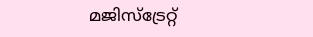മജിസ്‌ട്രേറ്റ്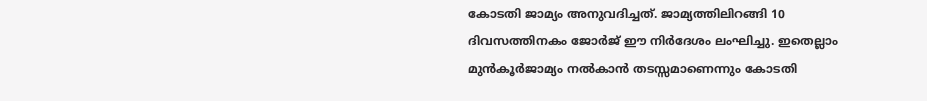കോടതി ജാമ്യം അനുവദിച്ചത്. ജാമ്യത്തിലിറങ്ങി 10 ദിവസത്തിനകം ജോര്‍ജ് ഈ നിര്‍ദേശം ലംഘിച്ചു. ഇതെല്ലാം മുന്‍കൂര്‍ജാമ്യം നല്‍കാന്‍ തടസ്സമാണെന്നും കോടതി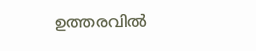ഉത്തരവില്‍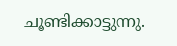ചൂണ്ടിക്കാട്ടുന്നു.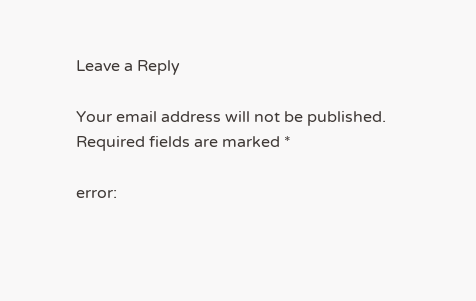Leave a Reply

Your email address will not be published. Required fields are marked *

error: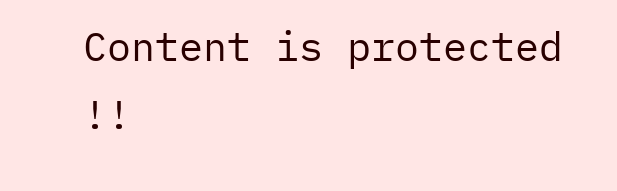Content is protected !!